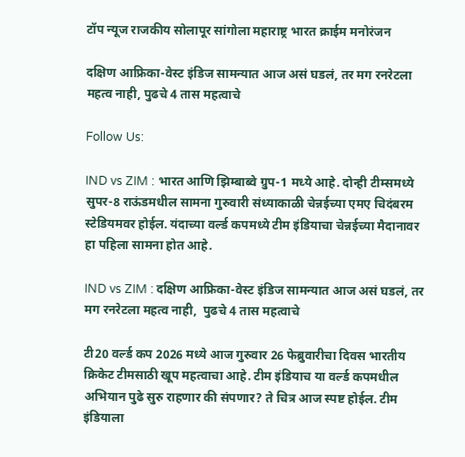टॉप न्यूज राजकीय सोलापूर सांगोला महाराष्ट्र भारत क्राईम मनोरंजन

दक्षिण आफ्रिका-वेस्ट इंडिज सामन्यात आज असं घडलं, तर मग रनरेटला महत्व नाही, पुढचे 4 तास महत्वाचे

Follow Us:

IND vs ZIM : भारत आणि झिम्बाब्वे ग्रुप-1 मध्ये आहे. दोन्ही टीम्समध्ये सुपर-8 राऊंडमधील सामना गुरुवारी संध्याकाळी चेन्नईच्या एमए चिदंबरम स्टेडियमवर होईल. यंदाच्या वर्ल्ड कपमध्ये टीम इंडियाचा चेन्नईच्या मैदानावर हा पहिला सामना होत आहे.

IND vs ZIM : दक्षिण आफ्रिका-वेस्ट इंडिज सामन्यात आज असं घडलं, तर मग रनरेटला महत्व नाही,  पुढचे 4 तास महत्वाचे

टी20 वर्ल्ड कप 2026 मध्ये आज गुरुवार 26 फेब्रुवारीचा दिवस भारतीय क्रिकेट टीमसाठी खूप महत्वाचा आहे. टीम इंडियाच या वर्ल्ड कपमधील अभियान पुढे सुरु राहणार की संपणार? ते चित्र आज स्पष्ट होईल. टीम इंडियाला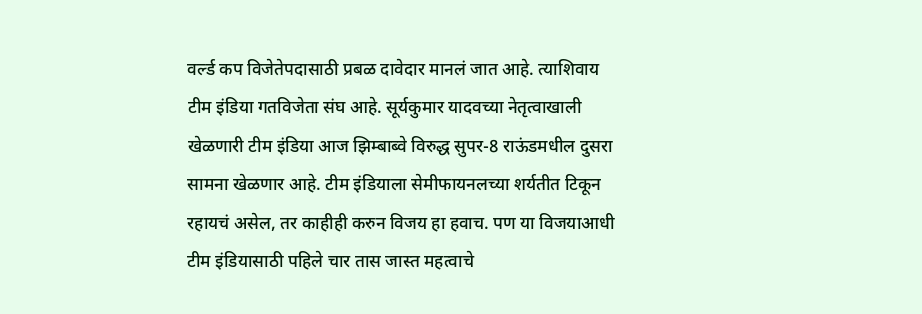वर्ल्ड कप विजेतेपदासाठी प्रबळ दावेदार मानलं जात आहे. त्याशिवाय टीम इंडिया गतविजेता संघ आहे. सूर्यकुमार यादवच्या नेतृत्वाखाली खेळणारी टीम इंडिया आज झिम्बाब्वे विरुद्ध सुपर-8 राऊंडमधील दुसरा सामना खेळणार आहे. टीम इंडियाला सेमीफायनलच्या शर्यतीत टिकून रहायचं असेल, तर काहीही करुन विजय हा हवाच. पण या विजयाआधी टीम इंडियासाठी पहिले चार तास जास्त महत्वाचे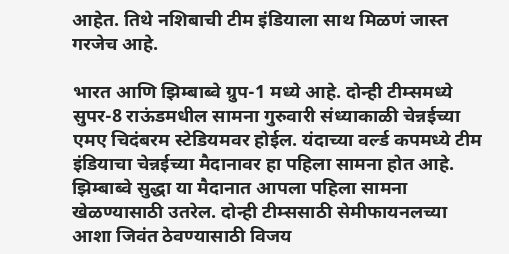आहेत. तिथे नशिबाची टीम इंडियाला साथ मिळणं जास्त गरजेच आहे.

भारत आणि झिम्बाब्वे ग्रुप-1 मध्ये आहे. दोन्ही टीम्समध्ये सुपर-8 राऊंडमधील सामना गुरुवारी संध्याकाळी चेन्नईच्या एमए चिदंबरम स्टेडियमवर होईल. यंदाच्या वर्ल्ड कपमध्ये टीम इंडियाचा चेन्नईच्या मैदानावर हा पहिला सामना होत आहे. झिम्बाब्वे सुद्धा या मैदानात आपला पहिला सामना खेळण्यासाठी उतरेल. दोन्ही टीम्ससाठी सेमीफायनलच्या आशा जिवंत ठेवण्यासाठी विजय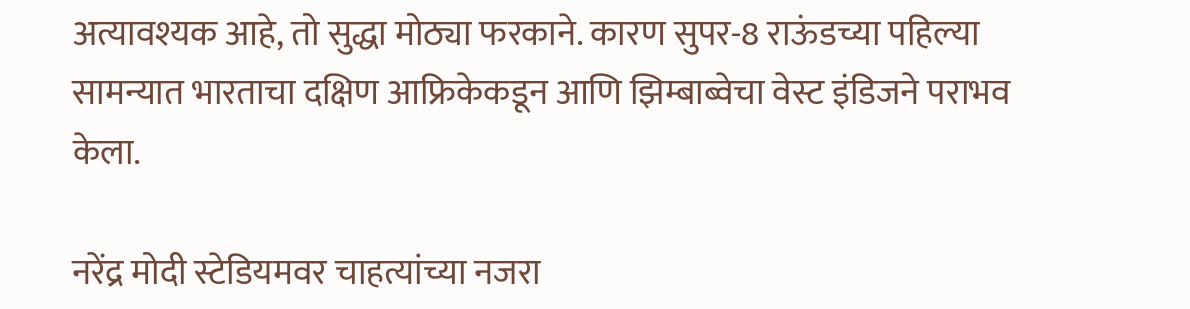अत्यावश्यक आहे, तो सुद्धा मोठ्या फरकाने. कारण सुपर-8 राऊंडच्या पहिल्या सामन्यात भारताचा दक्षिण आफ्रिकेकडून आणि झिम्बाब्वेचा वेस्ट इंडिजने पराभव केला.

नरेंद्र मोदी स्टेडियमवर चाहत्यांच्या नजरा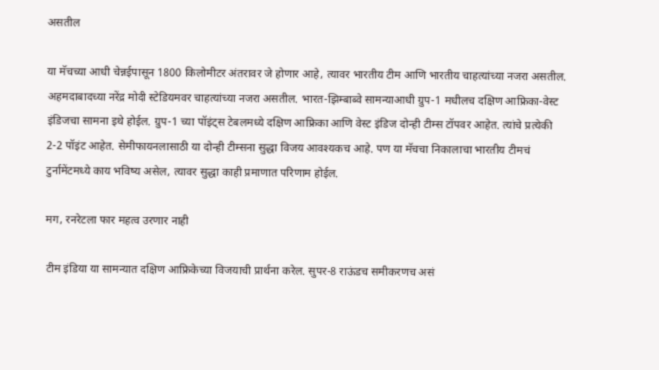असतील

या मॅचच्या आधी चेन्नईपासून 1800 किलोमीटर अंतरावर जे होणार आहे, त्यावर भारतीय टीम आणि भारतीय चाहत्यांच्या नजरा असतील. अहमदाबादच्या नरेंद्र मोदी स्टेडियमवर चाहत्यांच्या नजरा असतील. भारत-झिम्बाब्वे सामन्याआधी ग्रुप-1 मधीलच दक्षिण आफ्रिका-वेस्ट इंडिजचा सामना इथे होईल. ग्रुप-1 च्या पॉइंट्स टेबलमध्ये दक्षिण आफ्रिका आणि वेस्ट इंडिज दोन्ही टीम्स टॉपवर आहेत. त्यांचे प्रत्येकी 2-2 पॉइंट आहेत. सेमीफायनलासाठी या दोन्ही टीम्सना सुद्धा विजय आवश्यकच आहे. पण या मॅचचा निकालाचा भारतीय टीमचं टुर्नामेंटमध्ये काय भविष्य असेल, त्यावर सुद्धा काही प्रमाणात परिणाम होईल.

मग, रनरेटला फार महत्व उरणार नाही

टीम इंडिया या सामन्यात दक्षिण आफ्रिकेच्या विजयाची प्रार्थना करेल. सुपर-8 राऊंडच समीकरणच असं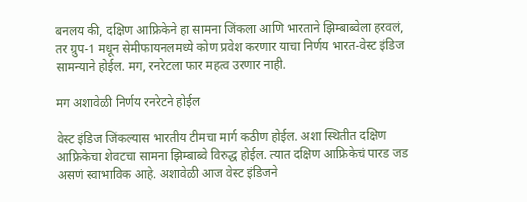बनलय की, दक्षिण आफ्रिकेने हा सामना जिंकला आणि भारताने झिम्बाब्वेला हरवलं, तर ग्रुप-1 मधून सेमीफायनलमध्ये कोण प्रवेश करणार याचा निर्णय भारत-वेस्ट इंडिज सामन्याने होईल. मग, रनरेटला फार महत्व उरणार नाही.

मग अशावेळी निर्णय रनरेटने होईल

वेस्ट इंडिज जिंकल्यास भारतीय टीमचा मार्ग कठीण होईल. अशा स्थितीत दक्षिण आफ्रिकेचा शेवटचा सामना झिम्बाब्वे विरुद्ध होईल. त्यात दक्षिण आफ्रिकेचं पारड जड असणं स्वाभाविक आहे. अशावेळी आज वेस्ट इंडिजने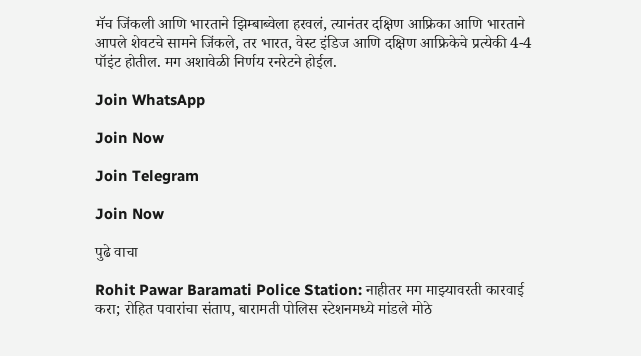मॅच जिंकली आणि भारताने झिम्बाब्वेला हरवलं, त्यानंतर दक्षिण आफ्रिका आणि भारताने आपले शेवटचे सामने जिंकले, तर भारत, वेस्ट इंडिज आणि दक्षिण आफ्रिकेचे प्रत्येकी 4-4 पॉइंट होतील. मग अशावेळी निर्णय रनरेटने होईल.

Join WhatsApp

Join Now

Join Telegram

Join Now

पुढे वाचा

Rohit Pawar Baramati Police Station: नाहीतर मग माझ्यावरती कारवाई करा; रोहित पवारांचा संताप, बारामती पोलिस स्टेशनमध्ये मांडले मोठे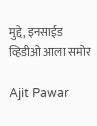मुद्दे, इनसाईड व्हिडीओ आला समोर

Ajit Pawar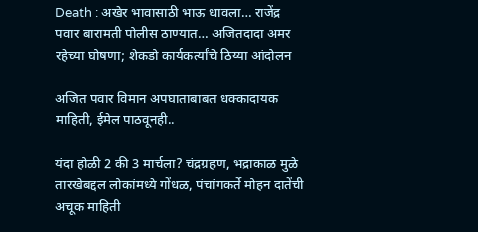Death : अखेर भावासाठी भाऊ धावला… राजेंद्र पवार बारामती पोलीस ठाण्यात… अजितदादा अमर रहेच्या घोषणा; शेकडो कार्यकर्त्यांचे ठिय्या आंदोलन

अजित पवार विमान अपघाताबाबत धक्कादायक माहिती, ईमेल पाठवूनही..

यंदा होळी 2 की 3 मार्चला? चंद्रग्रहण, भद्राकाळ मुळे तारखेबद्दल लोकांमध्ये गोंधळ, पंचांगकर्ते मोहन दातेंची अचूक माहिती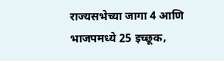राज्यसभेच्या जागा 4 आणि भाजपमध्ये 25 इच्छूक,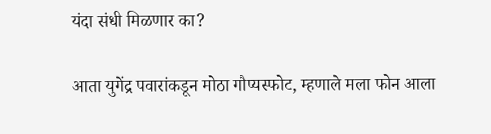यंदा संधी मिळणार का?

आता युगेंद्र पवारांकडून मोठा गौप्यस्फोट, म्हणाले मला फोन आला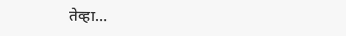तेव्हा…